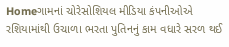Homeગામનાં ચોરેસોશિયલ મીડિયા કંપનીઓએ રશિયામાંથી ઉચાળા ભરતા પુતિનનું કામ વધારે સરળ થઈ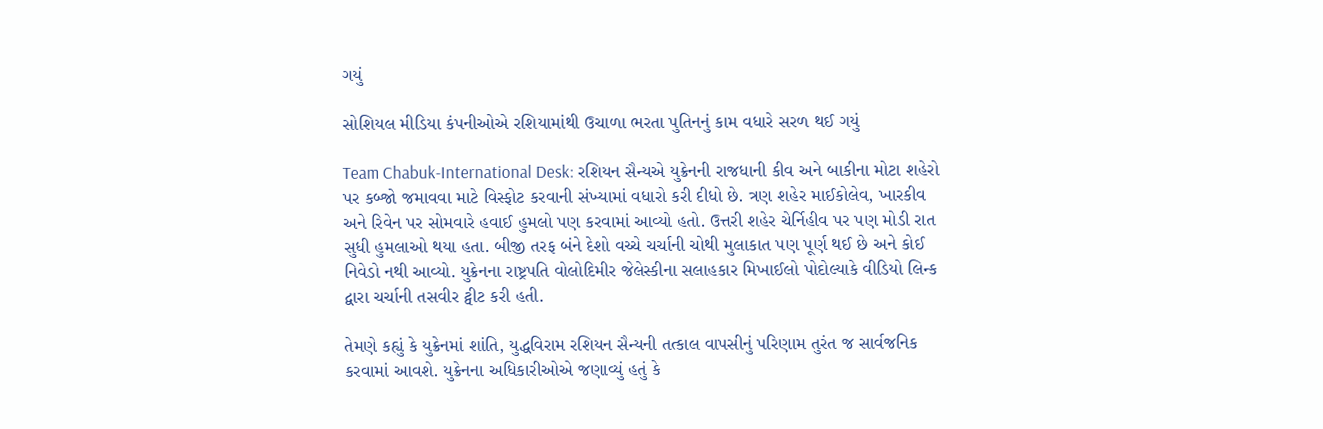ગયું

સોશિયલ મીડિયા કંપનીઓએ રશિયામાંથી ઉચાળા ભરતા પુતિનનું કામ વધારે સરળ થઈ ગયું

Team Chabuk-International Desk: રશિયન સૈન્યએ યુક્રેનની રાજધાની કીવ અને બાકીના મોટા શહેરો પર કબ્જો જમાવવા માટે વિસ્ફોટ કરવાની સંખ્યામાં વધારો કરી દીધો છે. ત્રણ શહેર માઈકોલેવ, ખારકીવ અને રિવેન પર સોમવારે હવાઈ હુમલો પણ કરવામાં આવ્યો હતો. ઉત્તરી શહેર ચેર્નિહીવ પર પણ મોડી રાત સુધી હુમલાઓ થયા હતા. બીજી તરફ બંને દેશો વચ્ચે ચર્ચાની ચોથી મુલાકાત પણ પૂર્ણ થઈ છે અને કોઈ નિવેડો નથી આવ્યો. યુક્રેનના રાષ્ટ્રપતિ વોલોદિમીર જેલેસ્કીના સલાહકાર મિખાઈલો પોદોલ્યાકે વીડિયો લિન્ક દ્વારા ચર્ચાની તસવીર ટ્વીટ કરી હતી.

તેમણે કહ્યું કે યુક્રેનમાં શાંતિ, યુદ્ધવિરામ રશિયન સૈન્યની તત્કાલ વાપસીનું પરિણામ તુરંત જ સાર્વજનિક કરવામાં આવશે. યુક્રેનના અધિકારીઓએ જણાવ્યું હતું કે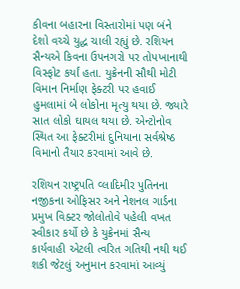કીવના બહારના વિસ્તારોમાં પણ બંને દેશો વચ્ચે યુદ્ધ ચાલી રહ્યું છે. રશિયન સૈન્યએ કિવના ઉપનગરો પર તોપખાનાથી વિસ્ફોટ કર્યાં હતા. યુક્રેનની સૌથી મોટી વિમાન નિર્માણ ફેક્ટરી પર હવાઈ હુમલામાં બે લોકોના મૃત્યુ થયા છે. જ્યારે સાત લોકો ઘાયલ થયા છે. એન્ટોનોવ સ્થિત આ ફેક્ટરીમાં દુનિયાના સર્વશ્રેષ્ઠ વિમાનો તૈયાર કરવામાં આવે છે.

રશિયન રાષ્ટ્રપતિ વ્લાદિમીર પુતિનના નજીકના ઓફિસર અને નેશનલ ગાર્ડના પ્રમુખ વિક્ટર જોલોતોવે પહેલી વખત સ્વીકાર કર્યો છે કે યુક્રેનમાં સૈન્ય કાર્યવાહી એટલી ત્વરિત ગતિથી નથી થઈ શકી જેટલું અનુમાન કરવામાં આવ્યું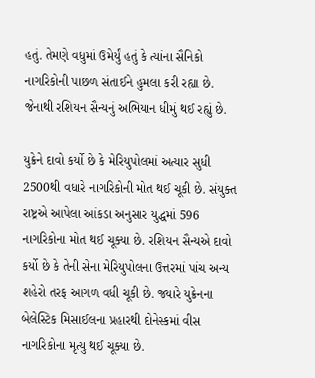હતું. તેમણે વધુમાં ઉમેર્યું હતું કે ત્યાંના સૈનિકો નાગરિકોની પાછળ સંતાઈને હુમલા કરી રહ્યા છે. જેનાથી રશિયન સૈન્યનું અભિયાન ધીમું થઈ રહ્યું છે.

યુક્રેને દાવો કર્યો છે કે મેરિયુપોલમાં અત્યાર સુધી 2500થી વધારે નાગરિકોની મોત થઈ ચૂકી છે. સંયુક્ત રાષ્ટ્રએ આપેલા આંકડા અનુસાર યુદ્ધમાં 596 નાગરિકોના મોત થઈ ચૂક્યા છે. રશિયન સૈન્યએ દાવો કર્યો છે કે તેની સેના મેરિયુપોલના ઉત્તરમાં પાંચ અન્ય શહેરો તરફ આગળ વધી ચૂકી છે. જ્યારે યુક્રેનના બેલેસ્ટિક મિસાઈલના પ્રહારથી દોનેસ્કમાં વીસ નાગરિકોના મૃત્યુ થઈ ચૂક્યા છે.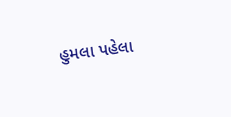હુમલા પહેલા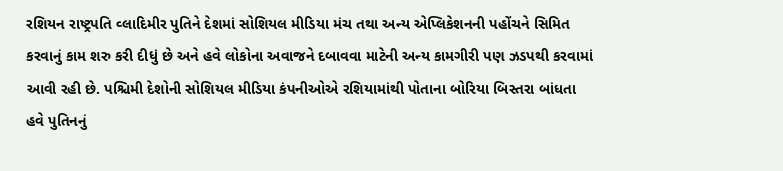રશિયન રાષ્ટ્રપતિ વ્લાદિમીર પુતિને દેશમાં સોશિયલ મીડિયા મંચ તથા અન્ય એપ્લિકેશનની પહોંચને સિમિત કરવાનું કામ શરુ કરી દીધું છે અને હવે લોકોના અવાજને દબાવવા માટેની અન્ય કામગીરી પણ ઝડપથી કરવામાં આવી રહી છે. પશ્ચિમી દેશોની સોશિયલ મીડિયા કંપનીઓએ રશિયામાંથી પોતાના બોરિયા બિસ્તરા બાંધતા હવે પુતિનનું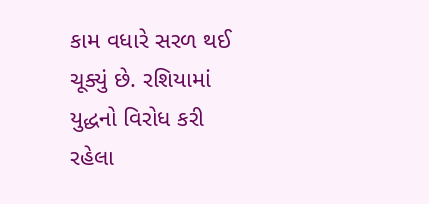કામ વધારે સરળ થઈ ચૂક્યું છે. રશિયામાં યુદ્ધનો વિરોધ કરી રહેલા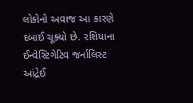લોકોનો અવાજ આ કારણે દબાઈ ચૂક્યો છે. રશિયાના ઈન્વેસ્ટિગેટિવ જર્નાલિસ્ટ આંદ્રેઈ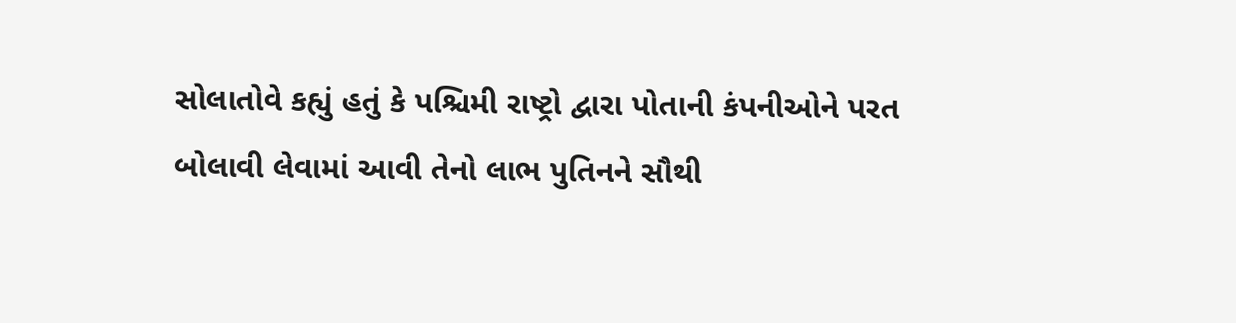સોલાતોવે કહ્યું હતું કે પશ્ચિમી રાષ્ટ્રો દ્વારા પોતાની કંપનીઓને પરત બોલાવી લેવામાં આવી તેનો લાભ પુતિનને સૌથી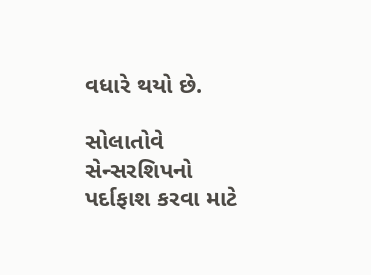વધારે થયો છે.

સોલાતોવે સેન્સરશિપનો પર્દાફાશ કરવા માટે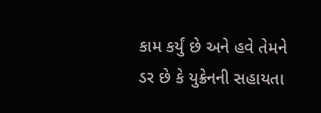કામ કર્યું છે અને હવે તેમને ડર છે કે યુક્રેનની સહાયતા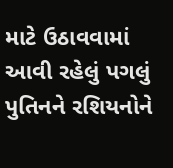માટે ઉઠાવવામાં આવી રહેલું પગલું પુતિનને રશિયનોને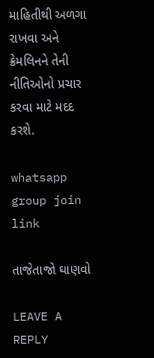માહિતીથી અળગા રાખવા અને ક્રેમલિનને તેની નીતિઓનો પ્રચાર કરવા માટે મદદ કરશે.

whatsapp group join link

તાજેતાજો ઘાણવો

LEAVE A REPLY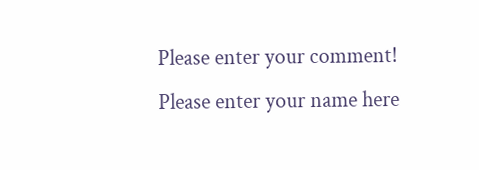Please enter your comment!
Please enter your name here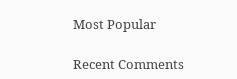Most Popular

Recent Comments